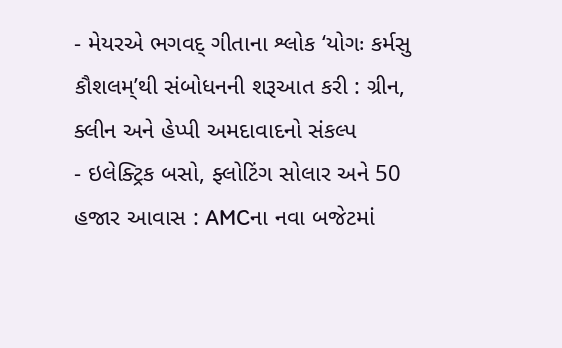- મેયરએ ભગવદ્ ગીતાના શ્લોક ‘યોગઃ કર્મસુ કૌશલમ્’થી સંબોધનની શરૂઆત કરી : ગ્રીન, ક્લીન અને હેપ્પી અમદાવાદનો સંકલ્પ
- ઇલેક્ટ્રિક બસો, ફ્લોટિંગ સોલાર અને 50 હજાર આવાસ : AMCના નવા બજેટમાં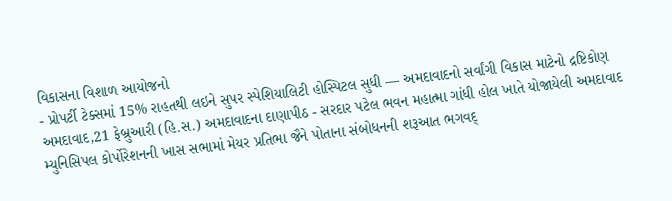વિકાસના વિશાળ આયોજનો
- પ્રોપર્ટી ટેક્સમાં 15% રાહતથી લઇને સુપર સ્પેશિયાલિટી હોસ્પિટલ સુધી — અમદાવાદનો સર્વાંગી વિકાસ માટેનો દ્રષ્ટિકોણ
અમદાવાદ,21 ફેબ્રુઆરી (હિ.સ.) અમદાવાદના દાણાપીઠ - સરદાર પટેલ ભવન મહાત્મા ગાંધી હોલ ખાતે યોજાયેલી અમદાવાદ મ્યુનિસિપલ કોર્પોરેશનની ખાસ સભામાં મેયર પ્રતિભા જૈને પોતાના સંબોધનની શરૂઆત ભગવદ્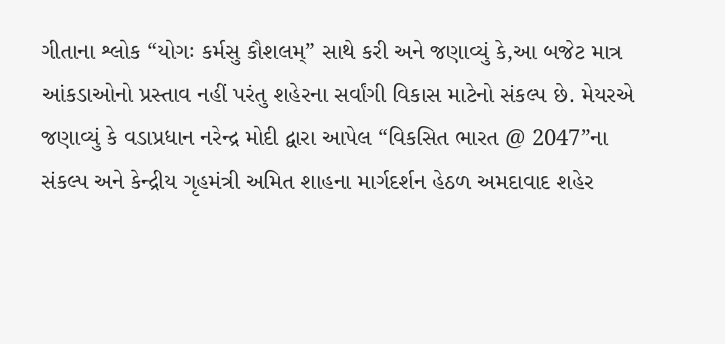ગીતાના શ્લોક “યોગઃ કર્મસુ કૌશલમ્” સાથે કરી અને જણાવ્યું કે,આ બજેટ માત્ર આંકડાઓનો પ્રસ્તાવ નહીં પરંતુ શહેરના સર્વાંગી વિકાસ માટેનો સંકલ્પ છે. મેયરએ જણાવ્યું કે વડાપ્રધાન નરેન્દ્ર મોદી દ્વારા આપેલ “વિકસિત ભારત @ 2047”ના સંકલ્પ અને કેન્દ્રીય ગૃહમંત્રી અમિત શાહના માર્ગદર્શન હેઠળ અમદાવાદ શહેર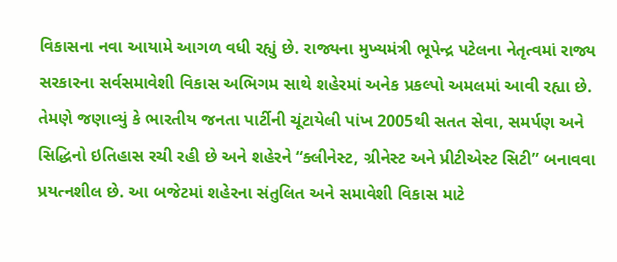વિકાસના નવા આયામે આગળ વધી રહ્યું છે. રાજ્યના મુખ્યમંત્રી ભૂપેન્દ્ર પટેલના નેતૃત્વમાં રાજ્ય સરકારના સર્વસમાવેશી વિકાસ અભિગમ સાથે શહેરમાં અનેક પ્રકલ્પો અમલમાં આવી રહ્યા છે.
તેમણે જણાવ્યું કે ભારતીય જનતા પાર્ટીની ચૂંટાયેલી પાંખ 2005થી સતત સેવા, સમર્પણ અને સિદ્ધિનો ઇતિહાસ રચી રહી છે અને શહેરને “ક્લીનેસ્ટ, ગ્રીનેસ્ટ અને પ્રીટીએસ્ટ સિટી” બનાવવા પ્રયત્નશીલ છે. આ બજેટમાં શહેરના સંતુલિત અને સમાવેશી વિકાસ માટે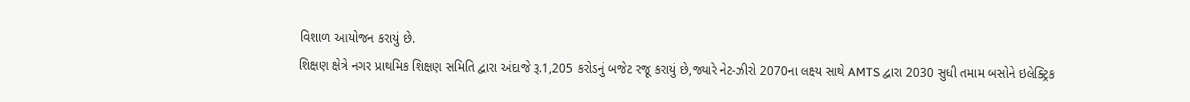વિશાળ આયોજન કરાયું છે.
શિક્ષણ ક્ષેત્રે નગર પ્રાથમિક શિક્ષણ સમિતિ દ્વારા અંદાજે રૂ.1,205 કરોડનું બજેટ રજૂ કરાયું છે,જ્યારે નેટ-ઝીરો 2070ના લક્ષ્ય સાથે AMTS દ્વારા 2030 સુધી તમામ બસોને ઇલેક્ટ્રિક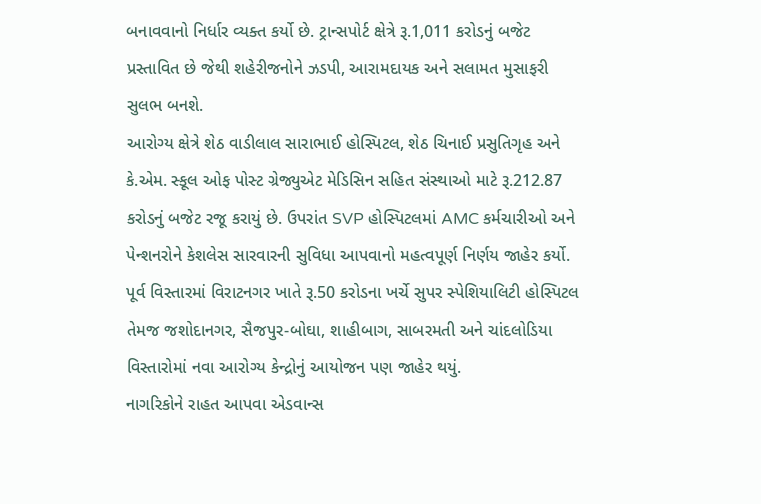બનાવવાનો નિર્ધાર વ્યક્ત કર્યો છે. ટ્રાન્સપોર્ટ ક્ષેત્રે રૂ.1,011 કરોડનું બજેટ પ્રસ્તાવિત છે જેથી શહેરીજનોને ઝડપી, આરામદાયક અને સલામત મુસાફરી સુલભ બનશે.
આરોગ્ય ક્ષેત્રે શેઠ વાડીલાલ સારાભાઈ હોસ્પિટલ, શેઠ ચિનાઈ પ્રસુતિગૃહ અને કે.એમ. સ્કૂલ ઓફ પોસ્ટ ગ્રેજ્યુએટ મેડિસિન સહિત સંસ્થાઓ માટે રૂ.212.87 કરોડનું બજેટ રજૂ કરાયું છે. ઉપરાંત SVP હોસ્પિટલમાં AMC કર્મચારીઓ અને પેન્શનરોને કેશલેસ સારવારની સુવિધા આપવાનો મહત્વપૂર્ણ નિર્ણય જાહેર કર્યો. પૂર્વ વિસ્તારમાં વિરાટનગર ખાતે રૂ.50 કરોડના ખર્ચે સુપર સ્પેશિયાલિટી હોસ્પિટલ તેમજ જશોદાનગર, સૈજપુર-બોઘા, શાહીબાગ, સાબરમતી અને ચાંદલોડિયા વિસ્તારોમાં નવા આરોગ્ય કેન્દ્રોનું આયોજન પણ જાહેર થયું.
નાગરિકોને રાહત આપવા એડવાન્સ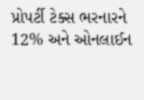પ્રોપર્ટી ટેક્સ ભરનારને 12% અને ઓનલાઈન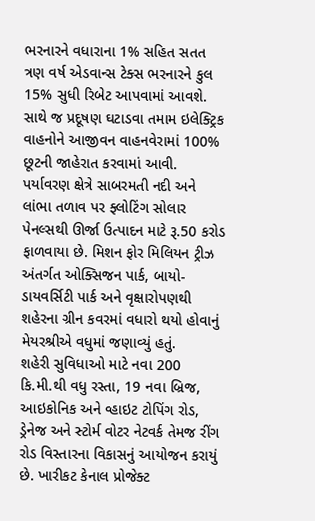ભરનારને વધારાના 1% સહિત સતત ત્રણ વર્ષ એડવાન્સ ટેક્સ ભરનારને કુલ 15% સુધી રિબેટ આપવામાં આવશે. સાથે જ પ્રદૂષણ ઘટાડવા તમામ ઇલેક્ટ્રિક વાહનોને આજીવન વાહનવેરામાં 100% છૂટની જાહેરાત કરવામાં આવી.
પર્યાવરણ ક્ષેત્રે સાબરમતી નદી અને લાંભા તળાવ પર ફ્લોટિંગ સોલાર પેનલ્સથી ઊર્જા ઉત્પાદન માટે રૂ.50 કરોડ ફાળવાયા છે. મિશન ફોર મિલિયન ટ્રીઝ અંતર્ગત ઓક્સિજન પાર્ક, બાયો-ડાયવર્સિટી પાર્ક અને વૃક્ષારોપણથી શહેરના ગ્રીન કવરમાં વધારો થયો હોવાનું મેયરશ્રીએ વધુમાં જણાવ્યું હતું.
શહેરી સુવિધાઓ માટે નવા 200 કિ.મી.થી વધુ રસ્તા, 19 નવા બ્રિજ, આઇકોનિક અને વ્હાઇટ ટોપિંગ રોડ, ડ્રેનેજ અને સ્ટોર્મ વોટર નેટવર્ક તેમજ રીંગ રોડ વિસ્તારના વિકાસનું આયોજન કરાયું છે. ખારીકટ કેનાલ પ્રોજેક્ટ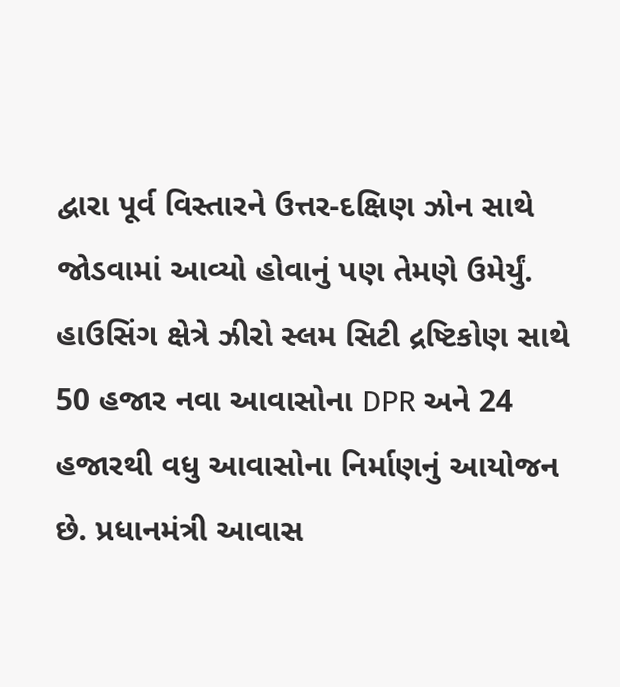દ્વારા પૂર્વ વિસ્તારને ઉત્તર-દક્ષિણ ઝોન સાથે જોડવામાં આવ્યો હોવાનું પણ તેમણે ઉમેર્યું.
હાઉસિંગ ક્ષેત્રે ઝીરો સ્લમ સિટી દ્રષ્ટિકોણ સાથે 50 હજાર નવા આવાસોના DPR અને 24 હજારથી વધુ આવાસોના નિર્માણનું આયોજન છે. પ્રધાનમંત્રી આવાસ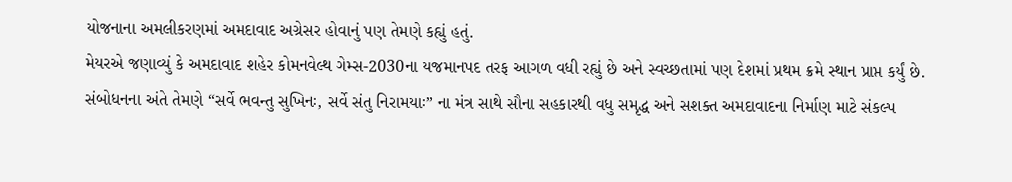યોજનાના અમલીકરણમાં અમદાવાદ અગ્રેસર હોવાનું પણ તેમણે કહ્યું હતું.
મેયરએ જણાવ્યું કે અમદાવાદ શહેર કોમનવેલ્થ ગેમ્સ-2030ના યજમાનપદ તરફ આગળ વધી રહ્યું છે અને સ્વચ્છતામાં પણ દેશમાં પ્રથમ ક્રમે સ્થાન પ્રાપ્ત કર્યું છે.
સંબોધનના અંતે તેમણે “સર્વે ભવન્તુ સુખિનઃ, સર્વે સંતુ નિરામયાઃ” ના મંત્ર સાથે સૌના સહકારથી વધુ સમૃદ્ધ અને સશક્ત અમદાવાદના નિર્માણ માટે સંકલ્પ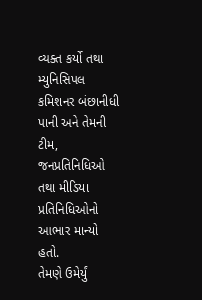વ્યક્ત કર્યો તથા મ્યુનિસિપલ કમિશનર બંછાનીધી પાની અને તેમની ટીમ, જનપ્રતિનિધિઓ તથા મીડિયા પ્રતિનિધિઓનો આભાર માન્યો હતો.
તેમણે ઉમેર્યું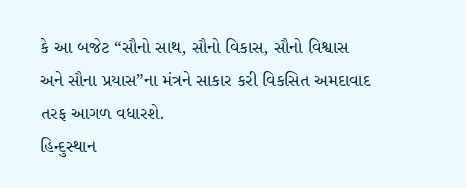કે આ બજેટ “સૌનો સાથ, સૌનો વિકાસ, સૌનો વિશ્વાસ અને સૌના પ્રયાસ”ના મંત્રને સાકાર કરી વિકસિત અમદાવાદ તરફ આગળ વધારશે.
હિન્દુસ્થાન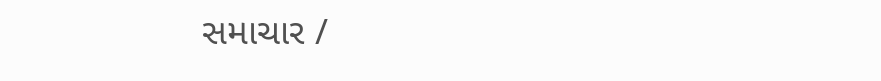સમાચાર /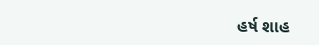હર્ષ શાહ